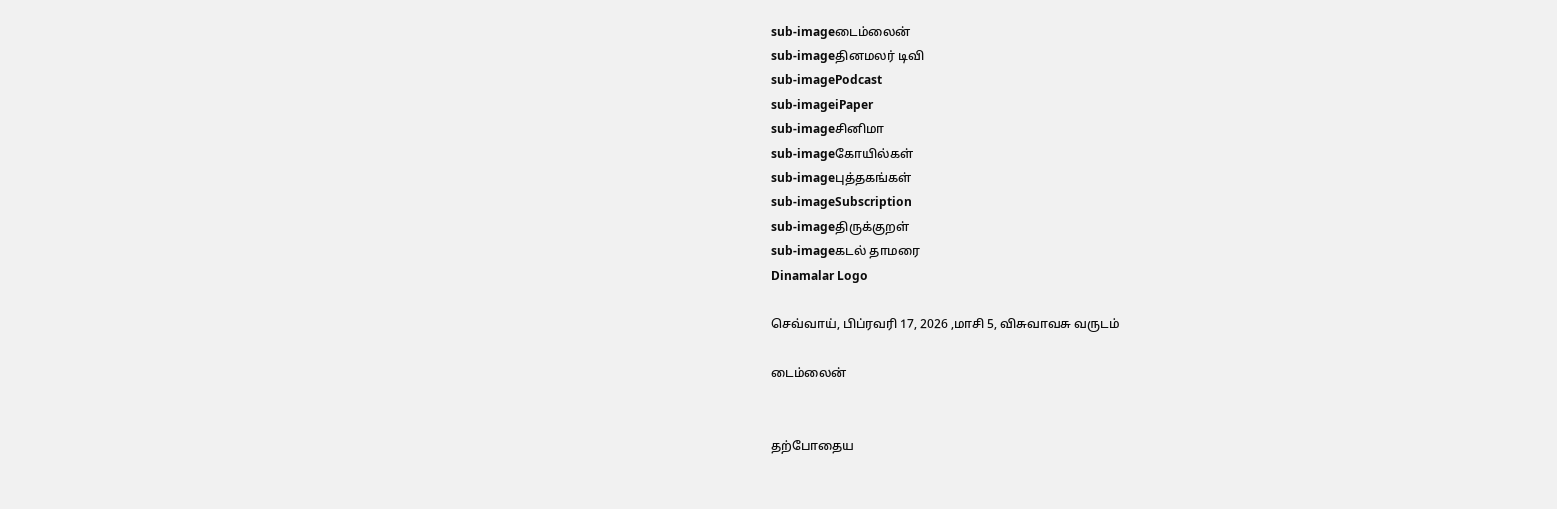sub-imageடைம்லைன்
sub-imageதினமலர் டிவி
sub-imagePodcast
sub-imageiPaper
sub-imageசினிமா
sub-imageகோயில்கள்
sub-imageபுத்தகங்கள்
sub-imageSubscription
sub-imageதிருக்குறள்
sub-imageகடல் தாமரை
Dinamalar Logo

செவ்வாய், பிப்ரவரி 17, 2026 ,மாசி 5, விசுவாவசு வருடம்

டைம்லைன்


தற்போதைய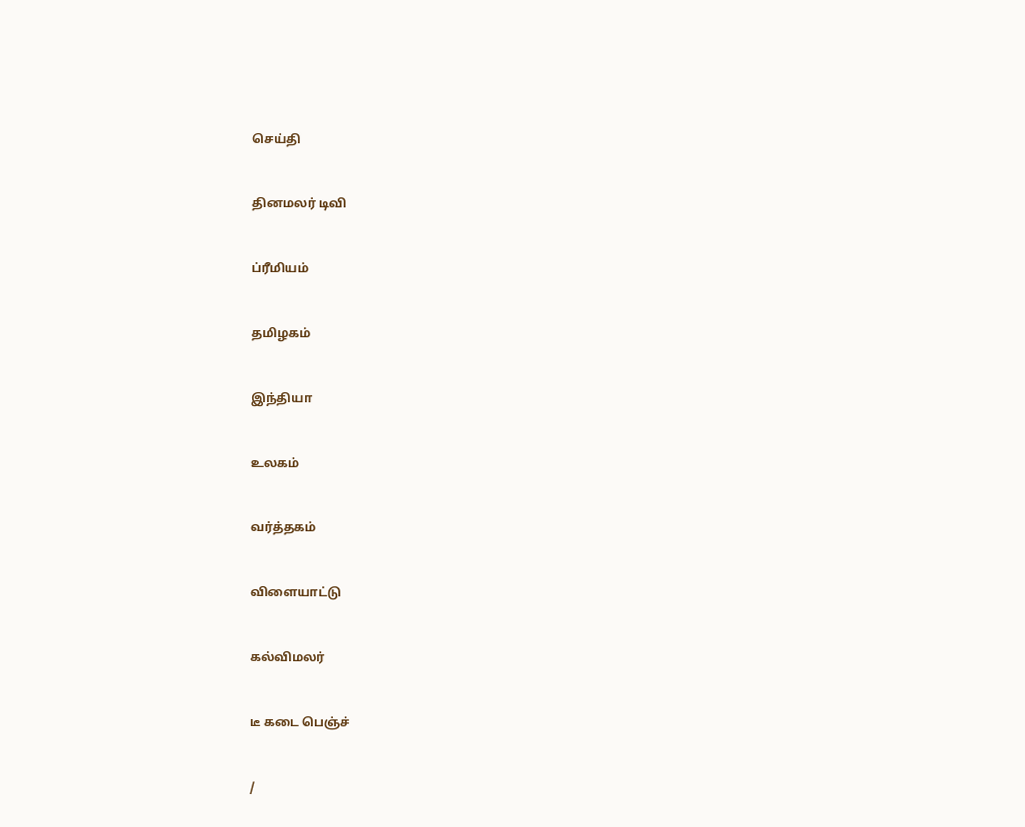செய்தி


தினமலர் டிவி


ப்ரீமியம்


தமிழகம்


இந்தியா


உலகம்


வர்த்தகம்


விளையாட்டு


கல்விமலர்


டீ கடை பெஞ்ச்


/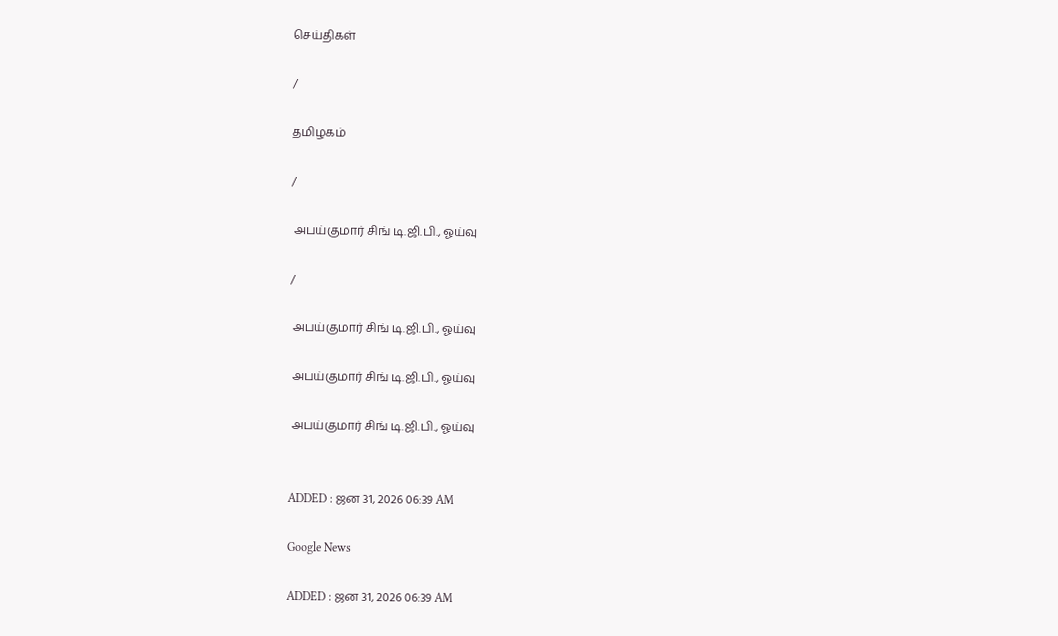செய்திகள்

/

தமிழகம்

/

 அபய்குமார் சிங் டி.ஜி.பி., ஓய்வு

/

 அபய்குமார் சிங் டி.ஜி.பி., ஓய்வு

 அபய்குமார் சிங் டி.ஜி.பி., ஓய்வு

 அபய்குமார் சிங் டி.ஜி.பி., ஓய்வு


ADDED : ஜன 31, 2026 06:39 AM

Google News

ADDED : ஜன 31, 2026 06:39 AM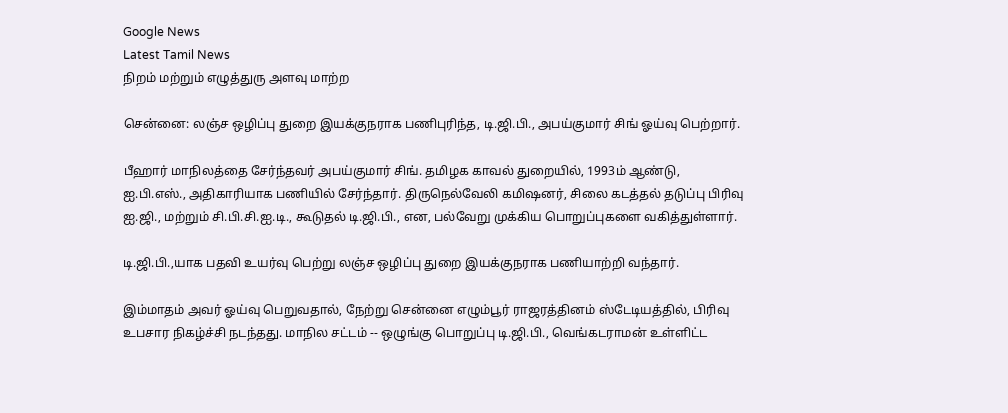Google News
Latest Tamil News
நிறம் மற்றும் எழுத்துரு அளவு மாற்ற

சென்னை: லஞ்ச ஒழிப்பு துறை இயக்குநராக பணிபுரிந்த, டி.ஜி.பி., அபய்குமார் சிங் ஓய்வு பெற்றார்.

பீஹார் மாநிலத்தை சேர்ந்தவர் அபய்குமார் சிங். தமிழக காவல் துறையில், 1993ம் ஆண்டு, ஐ.பி.எஸ்., அதிகாரியாக பணியில் சேர்ந்தார். திருநெல்வேலி கமிஷனர், சிலை கடத்தல் தடுப்பு பிரிவு ஐ.ஜி., மற்றும் சி.பி.சி.ஐ.டி., கூடுதல் டி.ஜி.பி., என, பல்வேறு முக்கிய பொறுப்புகளை வகித்துள்ளார்.

டி.ஜி.பி.,யாக பதவி உயர்வு பெற்று லஞ்ச ஒழிப்பு துறை இயக்குநராக பணியாற்றி வந்தார்.

இம்மாதம் அவர் ஓய்வு பெறுவதால், நேற்று சென்னை எழும்பூர் ராஜரத்தினம் ஸ்டேடியத்தில், பிரிவு உபசார நிகழ்ச்சி நடந்தது. மாநில சட்டம் -- ஒழுங்கு பொறுப்பு டி.ஜி.பி., வெங்கடராமன் உள்ளிட்ட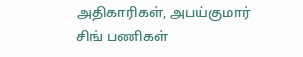அதிகாரிகள், அபய்குமார் சிங் பணிகள்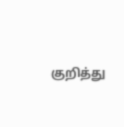குறித்து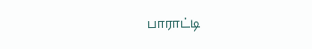பாராட்டி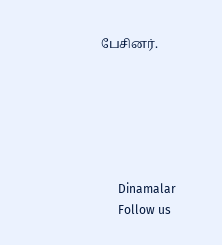பேசினர்.






      Dinamalar
      Follow us